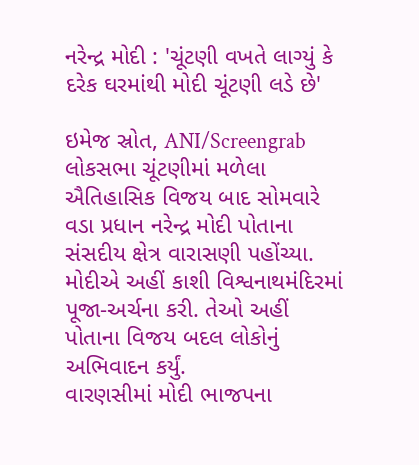નરેન્દ્ર મોદી : 'ચૂંટણી વખતે લાગ્યું કે દરેક ઘરમાંથી મોદી ચૂંટણી લડે છે'

ઇમેજ સ્રોત, ANI/Screengrab
લોકસભા ચૂંટણીમાં મળેલા ઐતિહાસિક વિજય બાદ સોમવારે વડા પ્રધાન નરેન્દ્ર મોદી પોતાના સંસદીય ક્ષેત્ર વારાસણી પહોંચ્યા.
મોદીએ અહીં કાશી વિશ્વનાથમંદિરમાં પૂજા-અર્ચના કરી. તેઓ અહીં પોતાના વિજય બદલ લોકોનું અભિવાદન કર્યું.
વારણસીમાં મોદી ભાજપના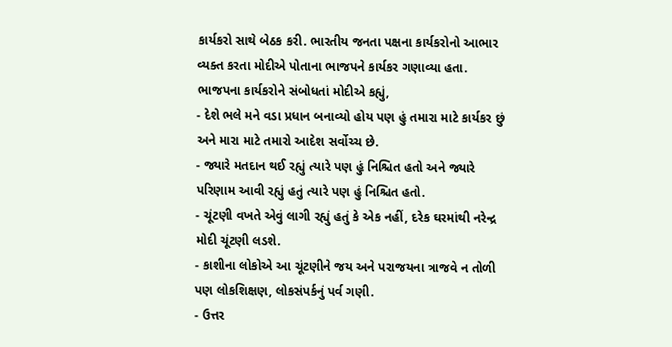કાર્યકરો સાથે બેઠક કરી. ભારતીય જનતા પક્ષના કાર્યકરોનો આભાર વ્યક્ત કરતા મોદીએ પોતાના ભાજપને કાર્યકર ગણાવ્યા હતા.
ભાજપના કાર્યકરોને સંબોધતાં મોદીએ કહ્યું,
- દેશે ભલે મને વડા પ્રધાન બનાવ્યો હોય પણ હું તમારા માટે કાર્યકર છું અને મારા માટે તમારો આદેશ સર્વોચ્ચ છે.
- જ્યારે મતદાન થઈ રહ્યું ત્યારે પણ હું નિશ્ચિત હતો અને જ્યારે પરિણામ આવી રહ્યું હતું ત્યારે પણ હું નિશ્ચિત હતો.
- ચૂંટણી વખતે એવું લાગી રહ્યું હતું કે એક નહીં, દરેક ઘરમાંથી નરેન્દ્ર મોદી ચૂંટણી લડશે.
- કાશીના લોકોએ આ ચૂંટણીને જય અને પરાજયના ત્રાજવે ન તોળી પણ લોકશિક્ષણ, લોકસંપર્કનું પર્વ ગણી.
- ઉત્તર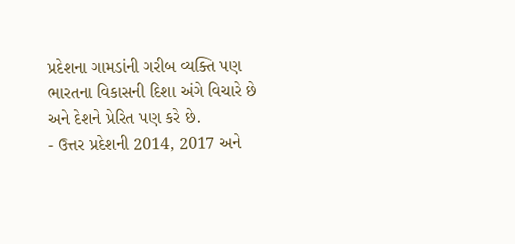પ્રદેશના ગામડાંની ગરીબ વ્યક્તિ પણ ભારતના વિકાસની દિશા અંગે વિચારે છે અને દેશને પ્રેરિત પણ કરે છે.
- ઉત્તર પ્રદેશની 2014, 2017 અને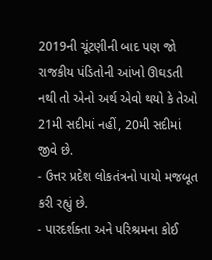2019ની ચૂંટણીની બાદ પણ જો રાજકીય પંડિતોની આંખો ઊઘડતી નથી તો એનો અર્થ એવો થયો કે તેઓ 21મી સદીમાં નહીં, 20મી સદીમાં જીવે છે.
- ઉત્તર પ્રદેશ લોકતંત્રનો પાયો મજબૂત કરી રહ્યું છે.
- પારદર્શક્તા અને પરિશ્રમના કોઈ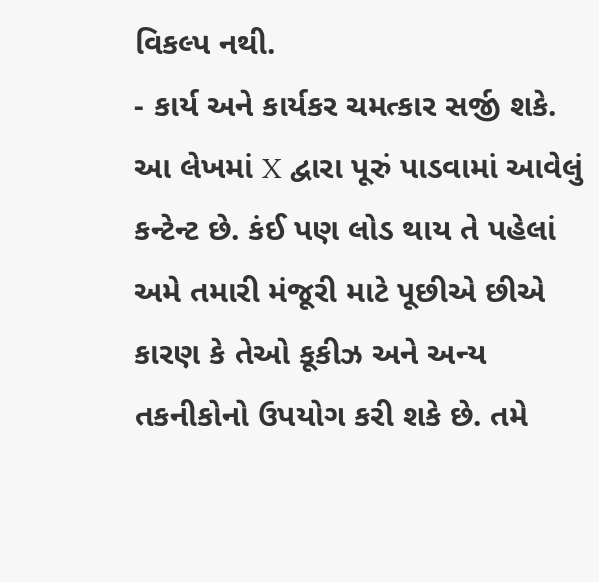વિકલ્પ નથી.
- કાર્ય અને કાર્યકર ચમત્કાર સર્જી શકે.
આ લેખમાં X દ્વારા પૂરું પાડવામાં આવેલું કન્ટેન્ટ છે. કંઈ પણ લોડ થાય તે પહેલાં અમે તમારી મંજૂરી માટે પૂછીએ છીએ કારણ કે તેઓ કૂકીઝ અને અન્ય તકનીકોનો ઉપયોગ કરી શકે છે. તમે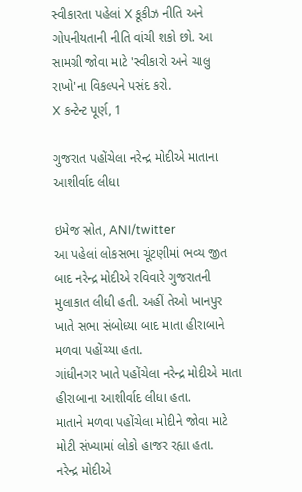સ્વીકારતા પહેલાં X કૂકીઝ નીતિ અને ગોપનીયતાની નીતિ વાંચી શકો છો. આ સામગ્રી જોવા માટે 'સ્વીકારો અને ચાલુ રાખો'ના વિકલ્પને પસંદ કરો.
X કન્ટેન્ટ પૂર્ણ, 1

ગુજરાત પહોંચેલા નરેન્દ્ર મોદીએ માતાના આશીર્વાદ લીધા

ઇમેજ સ્રોત, ANI/twitter
આ પહેલાં લોકસભા ચૂંટણીમાં ભવ્ય જીત બાદ નરેન્દ્ર મોદીએ રવિવારે ગુજરાતની મુલાકાત લીધી હતી. અહીં તેઓ ખાનપુર ખાતે સભા સંબોધ્યા બાદ માતા હીરાબાને મળવા પહોંચ્યા હતા.
ગાંધીનગર ખાતે પહોંચેલા નરેન્દ્ર મોદીએ માતા હીરાબાના આશીર્વાદ લીધા હતા.
માતાને મળવા પહોંચેલા મોદીને જોવા માટે મોટી સંખ્યામાં લોકો હાજર રહ્યા હતા.
નરેન્દ્ર મોદીએ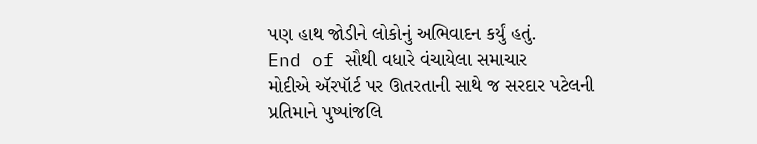પણ હાથ જોડીને લોકોનું અભિવાદન કર્યું હતું.
End of સૌથી વધારે વંચાયેલા સમાચાર
મોદીએ ઍરપૉર્ટ પર ઊતરતાની સાથે જ સરદાર પટેલની પ્રતિમાને પુષ્પાંજલિ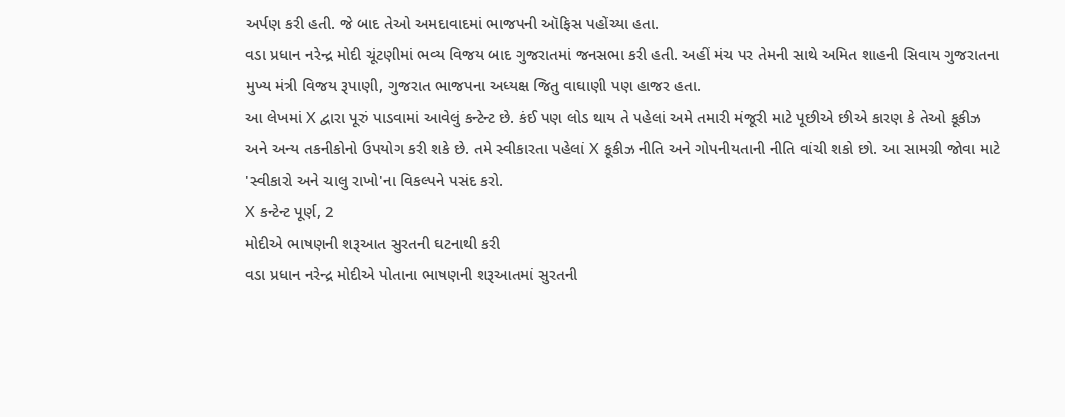અર્પણ કરી હતી. જે બાદ તેઓ અમદાવાદમાં ભાજપની ઑફિસ પહોંચ્યા હતા.
વડા પ્રધાન નરેન્દ્ર મોદી ચૂંટણીમાં ભવ્ય વિજય બાદ ગુજરાતમાં જનસભા કરી હતી. અહીં મંચ પર તેમની સાથે અમિત શાહની સિવાય ગુજરાતના મુખ્ય મંત્રી વિજય રૂપાણી, ગુજરાત ભાજપના અધ્યક્ષ જિતુ વાઘાણી પણ હાજર હતા.
આ લેખમાં X દ્વારા પૂરું પાડવામાં આવેલું કન્ટેન્ટ છે. કંઈ પણ લોડ થાય તે પહેલાં અમે તમારી મંજૂરી માટે પૂછીએ છીએ કારણ કે તેઓ કૂકીઝ અને અન્ય તકનીકોનો ઉપયોગ કરી શકે છે. તમે સ્વીકારતા પહેલાં X કૂકીઝ નીતિ અને ગોપનીયતાની નીતિ વાંચી શકો છો. આ સામગ્રી જોવા માટે 'સ્વીકારો અને ચાલુ રાખો'ના વિકલ્પને પસંદ કરો.
X કન્ટેન્ટ પૂર્ણ, 2
મોદીએ ભાષણની શરૂઆત સુરતની ઘટનાથી કરી
વડા પ્રધાન નરેન્દ્ર મોદીએ પોતાના ભાષણની શરૂઆતમાં સુરતની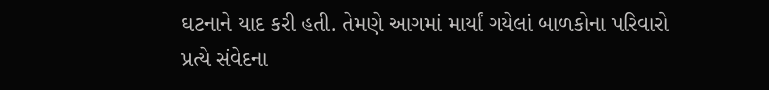ઘટનાને યાદ કરી હતી. તેમણે આગમાં માર્યાં ગયેલાં બાળકોના પરિવારો પ્રત્યે સંવેદના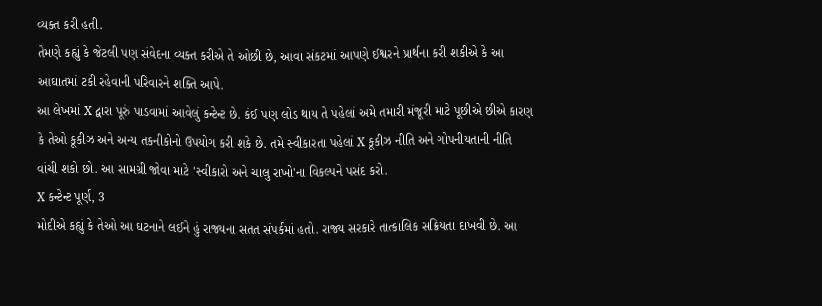વ્યક્ત કરી હતી.
તેમણે કહ્યું કે જેટલી પણ સંવેદના વ્યક્ત કરીએ તે ઓછી છે, આવા સંકટમાં આપણે ઈશ્વરને પ્રાર્થના કરી શકીએ કે આ આઘાતમાં ટકી રહેવાની પરિવારને શક્તિ આપે.
આ લેખમાં X દ્વારા પૂરું પાડવામાં આવેલું કન્ટેન્ટ છે. કંઈ પણ લોડ થાય તે પહેલાં અમે તમારી મંજૂરી માટે પૂછીએ છીએ કારણ કે તેઓ કૂકીઝ અને અન્ય તકનીકોનો ઉપયોગ કરી શકે છે. તમે સ્વીકારતા પહેલાં X કૂકીઝ નીતિ અને ગોપનીયતાની નીતિ વાંચી શકો છો. આ સામગ્રી જોવા માટે 'સ્વીકારો અને ચાલુ રાખો'ના વિકલ્પને પસંદ કરો.
X કન્ટેન્ટ પૂર્ણ, 3
મોદીએ કહ્યું કે તેઓ આ ઘટનાને લઈને હું રાજ્યના સતત સંપર્કમાં હતો. રાજ્ય સરકારે તાત્કાલિક સક્રિયતા દાખવી છે. આ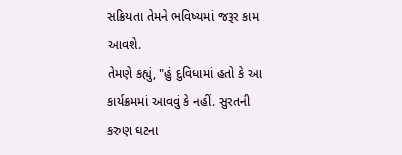સક્રિયતા તેમને ભવિષ્યમાં જરૂર કામ આવશે.
તેમણે કહ્યું, "હું દુવિધામાં હતો કે આ કાર્યક્રમમાં આવવું કે નહીં. સુરતની કરુણ ઘટના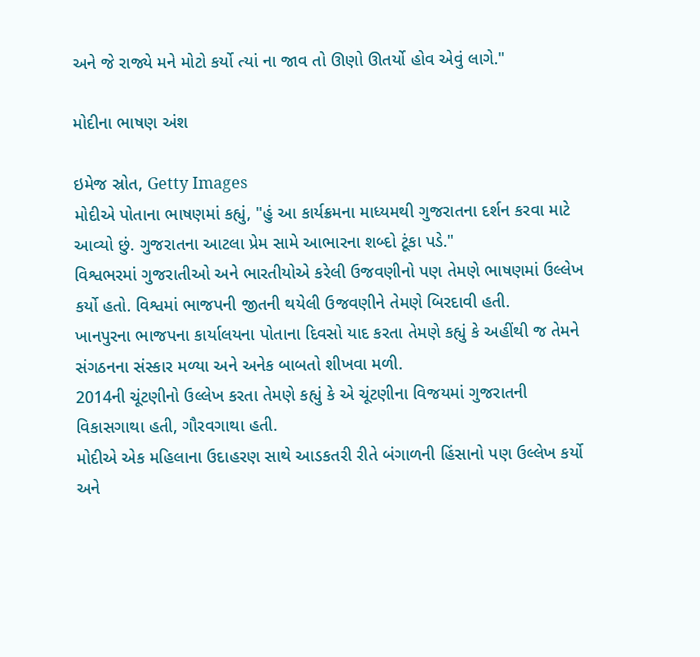અને જે રાજ્યે મને મોટો કર્યો ત્યાં ના જાવ તો ઊણો ઊતર્યો હોવ એવું લાગે."

મોદીના ભાષણ અંશ

ઇમેજ સ્રોત, Getty Images
મોદીએ પોતાના ભાષણમાં કહ્યું, "હું આ કાર્યક્રમના માધ્યમથી ગુજરાતના દર્શન કરવા માટે આવ્યો છું. ગુજરાતના આટલા પ્રેમ સામે આભારના શબ્દો ટૂંકા પડે."
વિશ્વભરમાં ગુજરાતીઓ અને ભારતીયોએ કરેલી ઉજવણીનો પણ તેમણે ભાષણમાં ઉલ્લેખ કર્યો હતો. વિશ્વમાં ભાજપની જીતની થયેલી ઉજવણીને તેમણે બિરદાવી હતી.
ખાનપુરના ભાજપના કાર્યાલયના પોતાના દિવસો યાદ કરતા તેમણે કહ્યું કે અહીંથી જ તેમને સંગઠનના સંસ્કાર મળ્યા અને અનેક બાબતો શીખવા મળી.
2014ની ચૂંટણીનો ઉલ્લેખ કરતા તેમણે કહ્યું કે એ ચૂંટણીના વિજયમાં ગુજરાતની વિકાસગાથા હતી, ગૌરવગાથા હતી.
મોદીએ એક મહિલાના ઉદાહરણ સાથે આડકતરી રીતે બંગાળની હિંસાનો પણ ઉલ્લેખ કર્યો અને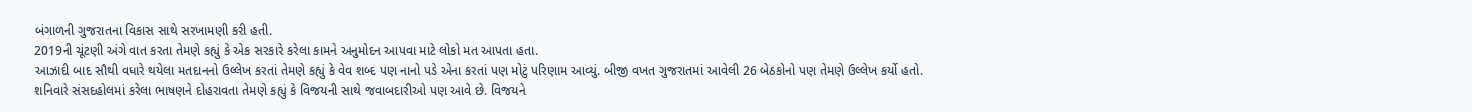બંગાળની ગુજરાતના વિકાસ સાથે સરખામણી કરી હતી.
2019ની ચૂંટણી અંગે વાત કરતા તેમણે કહ્યું કે એક સરકારે કરેલા કામને અનુમોદન આપવા માટે લોકો મત આપતા હતા.
આઝાદી બાદ સૌથી વધારે થયેલા મતદાનનો ઉલ્લેખ કરતાં તેમણે કહ્યું કે વેવ શબ્દ પણ નાનો પડે એના કરતાં પણ મોટું પરિણામ આવ્યું. બીજી વખત ગુજરાતમાં આવેલી 26 બેઠકોનો પણ તેમણે ઉલ્લેખ કર્યો હતો.
શનિવારે સંસદહોલમાં કરેલા ભાષણને દોહરાવતા તેમણે કહ્યું કે વિજયની સાથે જવાબદારીઓ પણ આવે છે. વિજયને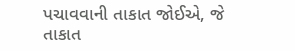પચાવવાની તાકાત જોઈએ, જે તાકાત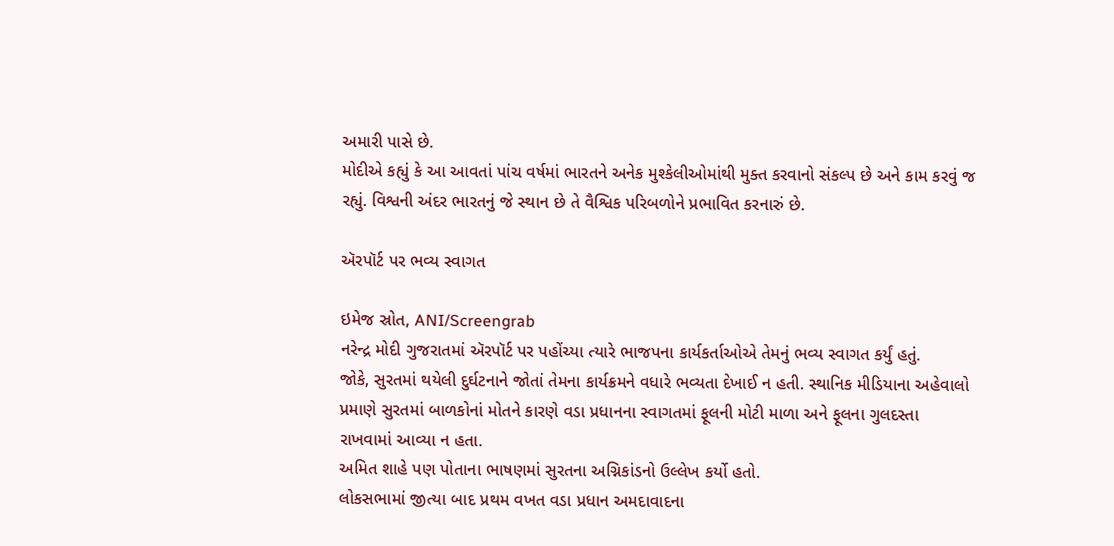અમારી પાસે છે.
મોદીએ કહ્યું કે આ આવતાં પાંચ વર્ષમાં ભારતને અનેક મુશ્કેલીઓમાંથી મુક્ત કરવાનો સંકલ્પ છે અને કામ કરવું જ રહ્યું. વિશ્વની અંદર ભારતનું જે સ્થાન છે તે વૈશ્વિક પરિબળોને પ્રભાવિત કરનારું છે.

ઍરપૉર્ટ પર ભવ્ય સ્વાગત

ઇમેજ સ્રોત, ANI/Screengrab
નરેન્દ્ર મોદી ગુજરાતમાં ઍરપૉર્ટ પર પહોંચ્યા ત્યારે ભાજપના કાર્યકર્તાઓએ તેમનું ભવ્ય સ્વાગત કર્યું હતું.
જોકે, સુરતમાં થયેલી દુર્ઘટનાને જોતાં તેમના કાર્યક્રમને વધારે ભવ્યતા દેખાઈ ન હતી. સ્થાનિક મીડિયાના અહેવાલો પ્રમાણે સુરતમાં બાળકોનાં મોતને કારણે વડા પ્રધાનના સ્વાગતમાં ફૂલની મોટી માળા અને ફૂલના ગુલદસ્તા રાખવામાં આવ્યા ન હતા.
અમિત શાહે પણ પોતાના ભાષણમાં સુરતના અગ્નિકાંડનો ઉલ્લેખ કર્યો હતો.
લોકસભામાં જીત્યા બાદ પ્રથમ વખત વડા પ્રધાન અમદાવાદના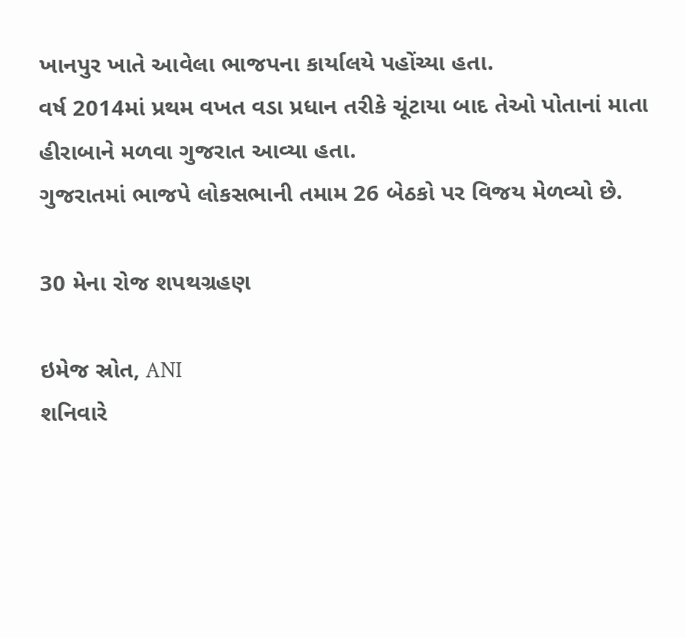ખાનપુર ખાતે આવેલા ભાજપના કાર્યાલયે પહોંચ્યા હતા.
વર્ષ 2014માં પ્રથમ વખત વડા પ્રધાન તરીકે ચૂંટાયા બાદ તેઓ પોતાનાં માતા હીરાબાને મળવા ગુજરાત આવ્યા હતા.
ગુજરાતમાં ભાજપે લોકસભાની તમામ 26 બેઠકો પર વિજય મેળવ્યો છે.

30 મેના રોજ શપથગ્રહણ

ઇમેજ સ્રોત, ANI
શનિવારે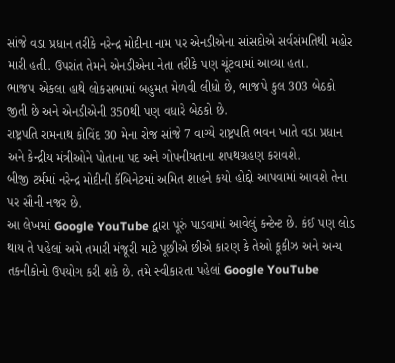સાંજે વડા પ્રધાન તરીકે નરેન્દ્ર મોદીના નામ પર એનડીએના સાંસદોએ સર્વસંમતિથી મહોર મારી હતી. ઉપરાંત તેમને એનડીએના નેતા તરીકે પણ ચૂંટવામાં આવ્યા હતા.
ભાજપ એકલા હાથે લોકસભામાં બહુમત મેળવી લીધો છે, ભાજપે કુલ 303 બેઠકો જીતી છે અને એનડીએની 350થી પણ વધારે બેઠકો છે.
રાષ્ટ્રપતિ રામનાથ કોવિંદ 30 મેના રોજ સાંજે 7 વાગ્યે રાષ્ટ્રપતિ ભવન ખાતે વડા પ્રધાન અને કેન્દ્રીય મંત્રીઓને પોતાના પદ અને ગોપનીયતાના શપથગ્રહણ કરાવશે.
બીજી ટર્મમાં નરેન્દ્ર મોદીની કૅબિનેટમાં અમિત શાહને કયો હોદ્દો આપવામાં આવશે તેના પર સૌની નજર છે.
આ લેખમાં Google YouTube દ્વારા પૂરું પાડવામાં આવેલું કન્ટેન્ટ છે. કંઈ પણ લોડ થાય તે પહેલાં અમે તમારી મંજૂરી માટે પૂછીએ છીએ કારણ કે તેઓ કૂકીઝ અને અન્ય તકનીકોનો ઉપયોગ કરી શકે છે. તમે સ્વીકારતા પહેલાં Google YouTube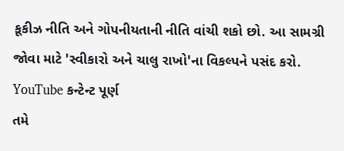કૂકીઝ નીતિ અને ગોપનીયતાની નીતિ વાંચી શકો છો. આ સામગ્રી જોવા માટે 'સ્વીકારો અને ચાલુ રાખો'ના વિકલ્પને પસંદ કરો.
YouTube કન્ટેન્ટ પૂર્ણ
તમે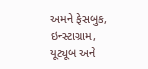અમને ફેસબુક, ઇન્સ્ટાગ્રામ, યૂટ્યૂબ અને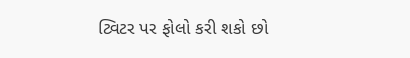ટ્વિટર પર ફોલો કરી શકો છો